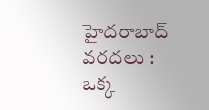హైదరాబాద్ వరదలు : ఒక్క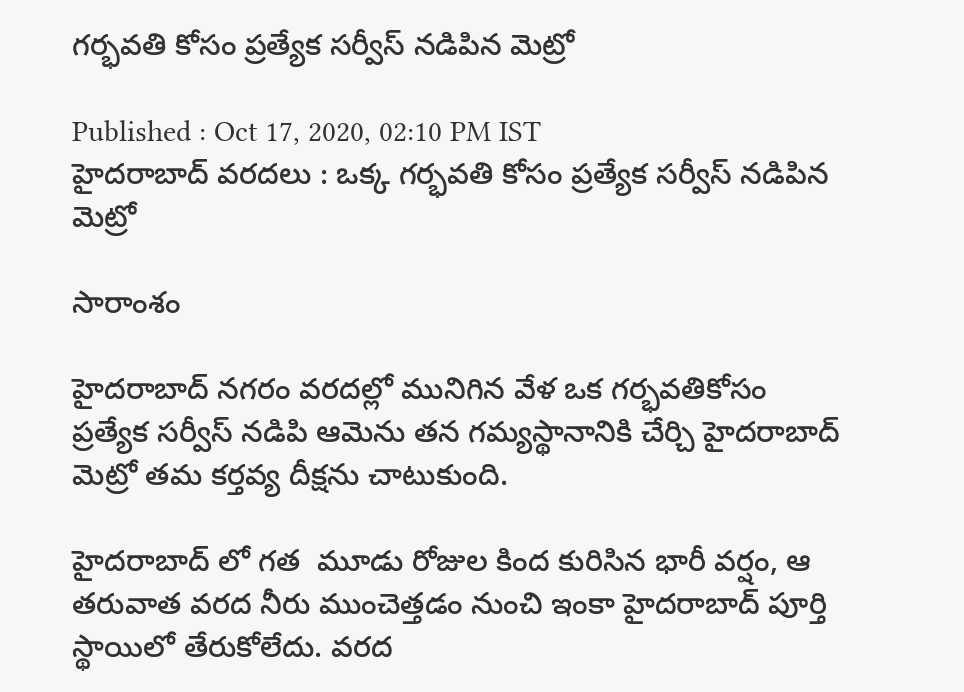గర్భవతి కోసం ప్రత్యేక సర్వీస్ నడిపిన మెట్రో

Published : Oct 17, 2020, 02:10 PM IST
హైదరాబాద్ వరదలు : ఒక్క గర్భవతి కోసం ప్రత్యేక సర్వీస్ నడిపిన మెట్రో

సారాంశం

హైదరాబాద్ నగరం వరదల్లో మునిగిన వేళ ఒక గర్భవతికోసం ప్రత్యేక సర్వీస్ నడిపి ఆమెను తన గమ్యస్థానానికి చేర్చి హైదరాబాద్ మెట్రో తమ కర్తవ్య దీక్షను చాటుకుంది.

హైదరాబాద్ లో గత  మూడు రోజుల కింద కురిసిన భారీ వర్షం, ఆ తరువాత వరద నీరు ముంచెత్తడం నుంచి ఇంకా హైదరాబాద్ పూర్తి స్థాయిలో తేరుకోలేదు. వరద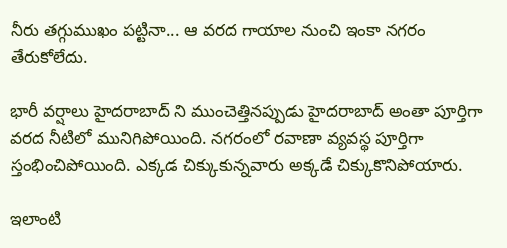నీరు తగ్గుముఖం పట్టినా... ఆ వరద గాయాల నుంచి ఇంకా నగరం తేరుకోలేదు.

భారీ వర్షాలు హైదరాబాద్ ని ముంచెత్తినప్పుడు హైదరాబాద్ అంతా పూర్తిగా వరద నీటిలో మునిగిపోయింది. నగరంలో రవాణా వ్యవస్థ పూర్తిగా స్తంభించిపోయింది. ఎక్కడ చిక్కుకున్నవారు అక్కడే చిక్కుకొనిపోయారు.

ఇలాంటి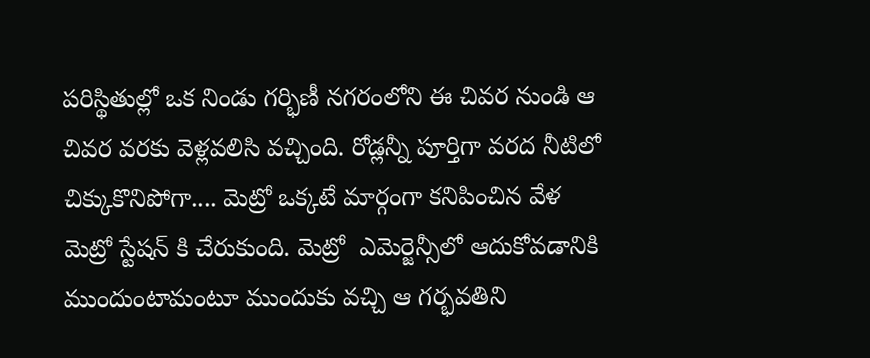పరిస్థితుల్లో ఒక నిండు గర్భిణీ నగరంలోని ఈ చివర నుండి ఆ చివర వరకు వెళ్లవలిసి వచ్చింది. రోడ్లన్నీ పూర్తిగా వరద నీటిలో చిక్కుకొనిపోగా.... మెట్రో ఒక్కటే మార్గంగా కనిపించిన వేళ మెట్రో స్టేషన్ కి చేరుకుంది. మెట్రో  ఎమెర్జెన్సీలో ఆదుకోవడానికి ముందుంటామంటూ ముందుకు వచ్చి ఆ గర్భవతిని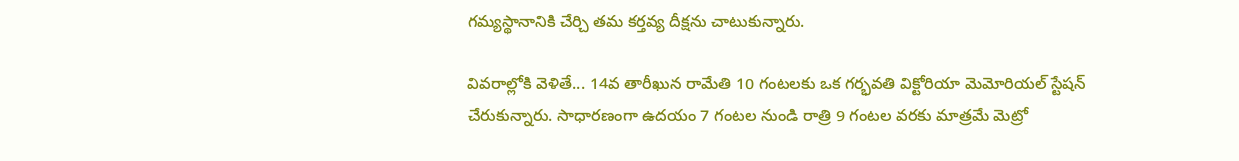గమ్యస్థానానికి చేర్చి తమ కర్తవ్య దీక్షను చాటుకున్నారు.

వివరాల్లోకి వెళితే... 14వ తారీఖున రామేతి 10 గంటలకు ఒక గర్భవతి విక్టోరియా మెమోరియల్ స్టేషన్ చేరుకున్నారు. సాధారణంగా ఉదయం 7 గంటల నుండి రాత్రి 9 గంటల వరకు మాత్రమే మెట్రో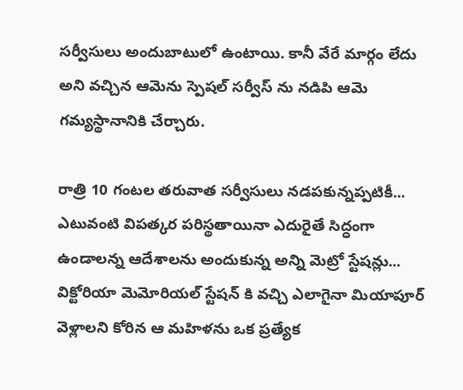సర్వీసులు అందుబాటులో ఉంటాయి. కానీ వేరే మార్గం లేదు అని వచ్చిన ఆమెను స్పెషల్ సర్వీస్ ను నడిపి ఆమె గమ్యస్థానానికి చేర్చారు.

రాత్రి 10 గంటల తరువాత సర్వీసులు నడపకున్నప్పటికీ... ఎటువంటి విపత్కర పరిస్థతాయినా ఎదురైతే సిద్ధంగా ఉండాలన్న ఆదేశాలను అందుకున్న అన్ని మెట్రో స్టేషన్లు... విక్టోరియా మెమోరియల్ స్టేషన్ కి వచ్చి ఎలాగైనా మియాపూర్ వెళ్లాలని కోరిన ఆ మహిళను ఒక ప్రత్యేక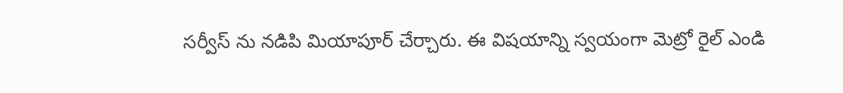సర్వీస్ ను నడిపి మియాపూర్ చేర్చారు. ఈ విషయాన్ని స్వయంగా మెట్రో రైల్ ఎండి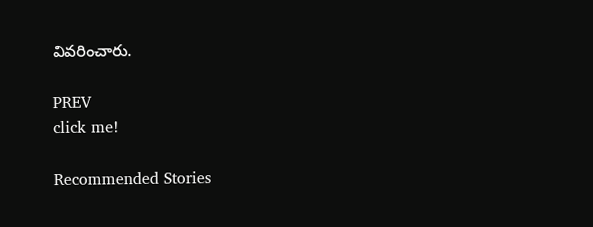వివరించారు.

PREV
click me!

Recommended Stories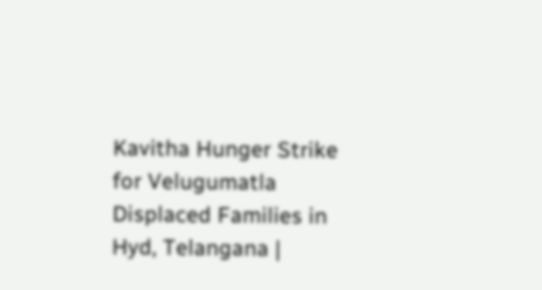Kavitha Hunger Strike for Velugumatla Displaced Families in Hyd, Telangana |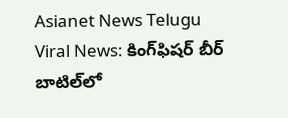Asianet News Telugu
Viral News: కింగ్‌ఫిష‌ర్ బీర్ బాటిల్‌లో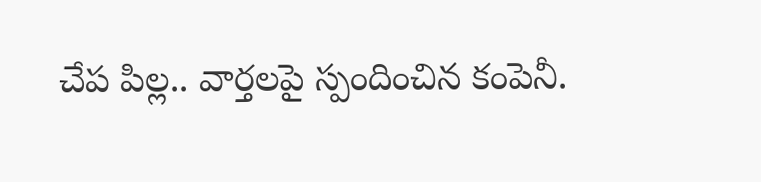చేప పిల్ల‌.. వార్త‌ల‌పై స్పందించిన కంపెనీ.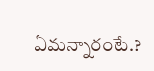ఏమన్నారంటే.?